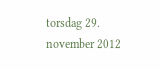torsdag 29. november 2012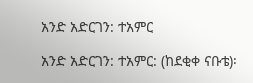አንድ አድርገን: ተአምር

አንድ አድርገን: ተአምር: (ከደቂቀ ናቡቴ)፡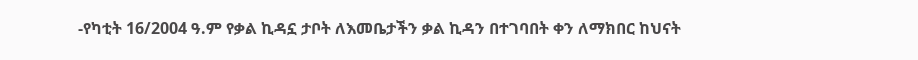-የካቲት 16/2004 ዓ.ም የቃል ኪዳኗ ታቦት ለእመቤታችን ቃል ኪዳን በተገባበት ቀን ለማክበር ከህናት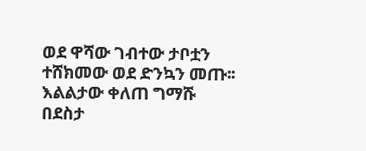ወደ ዋሻው ገብተው ታቦቷን ተሸክመው ወደ ድንኳን መጡ፡፡ እልልታው ቀለጠ ግማሹ በደስታ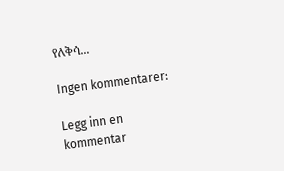የለቅሳ...

Ingen kommentarer:

Legg inn en kommentar